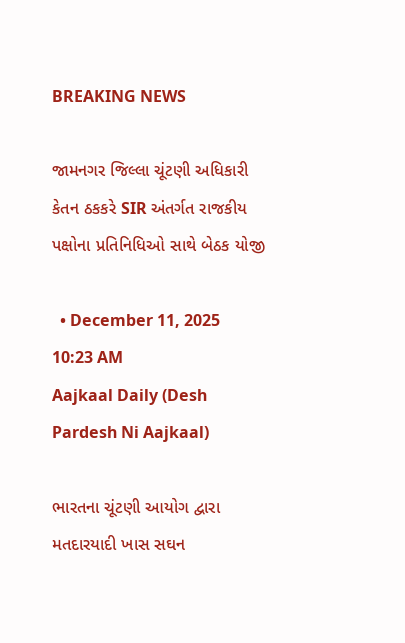BREAKING NEWS

જામનગર જિલ્લા ચૂંટણી અધિકારી કેતન ઠકકરે SIR અંતર્ગત રાજકીય પક્ષોના પ્રતિનિધિઓ સાથે બેઠક યોજી

  • December 11, 2025 10:23 AM
Aajkaal Daily (Desh Pardesh Ni Aajkaal)

ભારતના ચૂંટણી આયોગ દ્વારા મતદારયાદી ખાસ સઘન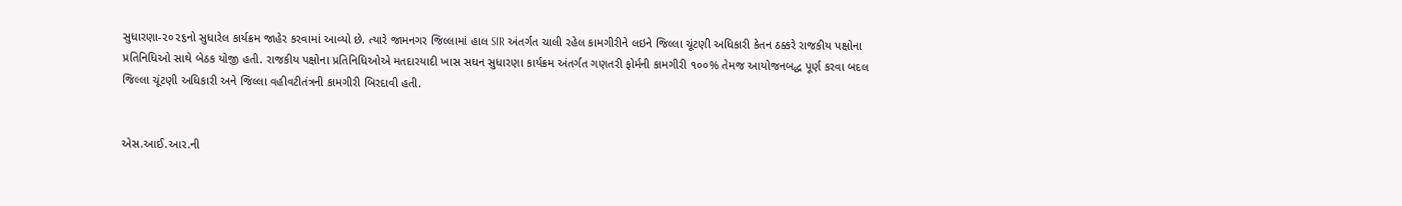સુધારણા-૨૦૨૬નો સુધારેલ કાર્યક્રમ જાહેર કરવામાં આવ્યો છે. ત્યારે જામનગર જિલ્લામાં હાલ SIR અંતર્ગત ચાલી રહેલ કામગીરીને લઇને જિલ્લા ચૂંટણી અધિકારી કેતન ઠક્કરે રાજકીય પક્ષોના પ્રતિનિધિઓ સાથે બેઠક યોજી હતી. રાજકીય પક્ષોના પ્રતિનિધિઓએ મતદારયાદી ખાસ સઘન સુધારણા કાર્યક્રમ અંતર્ગત ગણતરી ફોર્મની કામગીરી ૧૦૦% તેમજ આયોજનબદ્ધ પૂર્ણ કરવા બદલ જિલ્લા ચૂંટણી અધિકારી અને જિલ્લા વહીવટીતંત્રની કામગીરી બિરદાવી હતી.


એસ.આઈ.આર.ની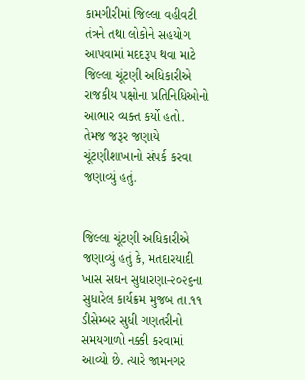કામગીરીમાં જિલ્લા વહીવટી તંત્રને તથા લોકોને સહયોગ આપવામાં મદદરૂપ થવા માટે જિલ્લા ચૂંટણી અધિકારીએ રાજકીય પક્ષોના પ્રતિનિધિઓનો આભાર વ્યક્ત કર્યો હતો. તેમજ જરૂર જણાયે ચૂંટણીશાખાનો સંપર્ક કરવા જણાવ્યું હતું.


જિલ્લા ચૂંટણી અધિકારીએ જણાવ્યું હતું કે, મતદારયાદી ખાસ સઘન સુધારણા-૨૦૨૬ના સુધારેલ કાર્યક્રમ મુજબ તા.૧૧ ડીસેમ્બર સુધી ગણતરીનો સમયગાળો નક્કી કરવામાં આવ્યો છે. ત્યારે જામનગર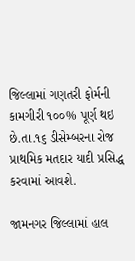જિલ્લામાં ગણતરી ફોર્મની કામગીરી ૧૦૦% પૂર્ણ થઇ છે.તા.૧૬ ડીસેમ્બરના રોજ પ્રાથમિક મતદાર યાદી પ્રસિદ્ધ કરવામાં આવશે.

જામનગર જિલ્લામાં હાલ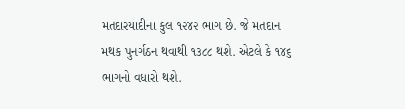મતદારયાદીના કુલ ૧૨૪૨ ભાગ છે. જે મતદાન મથક પુનર્ગઠન થવાથી ૧૩૮૮ થશે. એટલે કે ૧૪૬ ભાગનો વધારો થશે.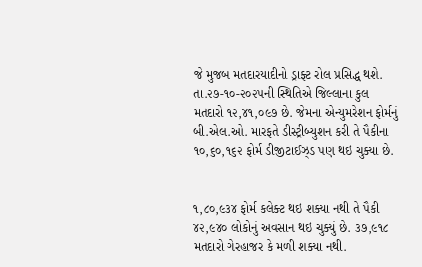જે મુજબ મતદારયાદીનો ડ્રાફ્ટ રોલ પ્રસિદ્ધ થશે. તા.૨૭-૧૦-૨૦૨૫ની સ્થિતિએ જિલ્લાના કુલ મતદારો ૧૨,૪૧,૦૯૭ છે. જેમના એન્યુમરેશન ફોર્મનું બી.એલ.ઓ. મારફતે ડીસ્ટ્રીબ્યુશન કરી તે પૈકીના ૧૦,૬૦,૧૬૨ ફોર્મ ડીજીટાઈઝ્ડ પણ થઇ ચુક્યા છે.


૧,૮૦,૯૩૪ ફોર્મ કલેક્ટ થઇ શક્યા નથી તે પૈકી ૪૨,૯૪૦ લોકોનું અવસાન થઇ ચુક્યું છે. ૩૭,૯૧૮ મતદારો ગેરહાજર કે મળી શક્યા નથી.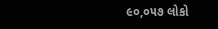૯૦,૦૫૭ લોકો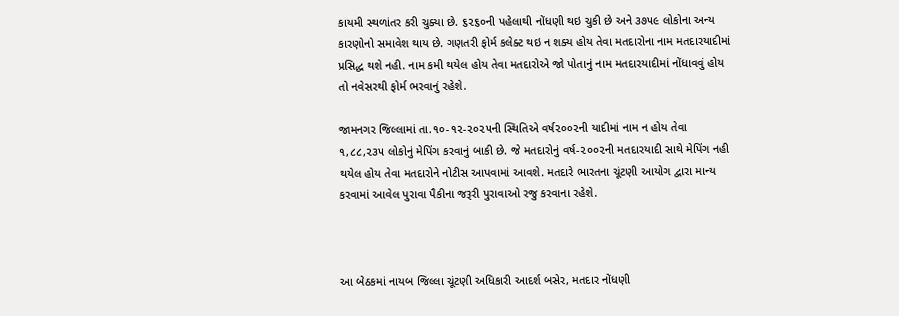કાયમી સ્થળાંતર કરી ચુક્યા છે. ૬૨૬૦ની પહેલાથી નોંધણી થઇ ચુકી છે અને ૩૭૫૯ લોકોના અન્ય કારણોનો સમાવેશ થાય છે. ગણતરી ફોર્મ કલેક્ટ થઇ ન શક્ય હોય તેવા મતદારોના નામ મતદારયાદીમાં પ્રસિદ્ધ થશે નહી. નામ કમી થયેલ હોય તેવા મતદારોએ જો પોતાનું નામ મતદારયાદીમાં નોંધાવવું હોય તો નવેસરથી ફોર્મ ભરવાનું રહેશે.

જામનગર જિલ્લામાં તા.૧૦-૧૨-૨૦૨૫ની સ્થિતિએ વર્ષ૨૦૦૨ની યાદીમાં નામ ન હોય તેવા ૧,૮૮,૨૩૫ લોકોનું મેપિંગ કરવાનું બાકી છે. જે મતદારોનું વર્ષ-૨૦૦૨ની મતદારયાદી સાથે મેપિંગ નહી થયેલ હોય તેવા મતદારોને નોટીસ આપવામાં આવશે. મતદારે ભારતના ચૂંટણી આયોગ દ્વારા માન્ય કરવામાં આવેલ પુરાવા પૈકીના જરૂરી પુરાવાઓ રજુ કરવાના રહેશે.



આ બેઠકમાં નાયબ જિલ્લા ચૂંટણી અધિકારી આદર્શ બસેર, મતદાર નોંધણી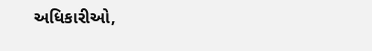અધિકારીઓ,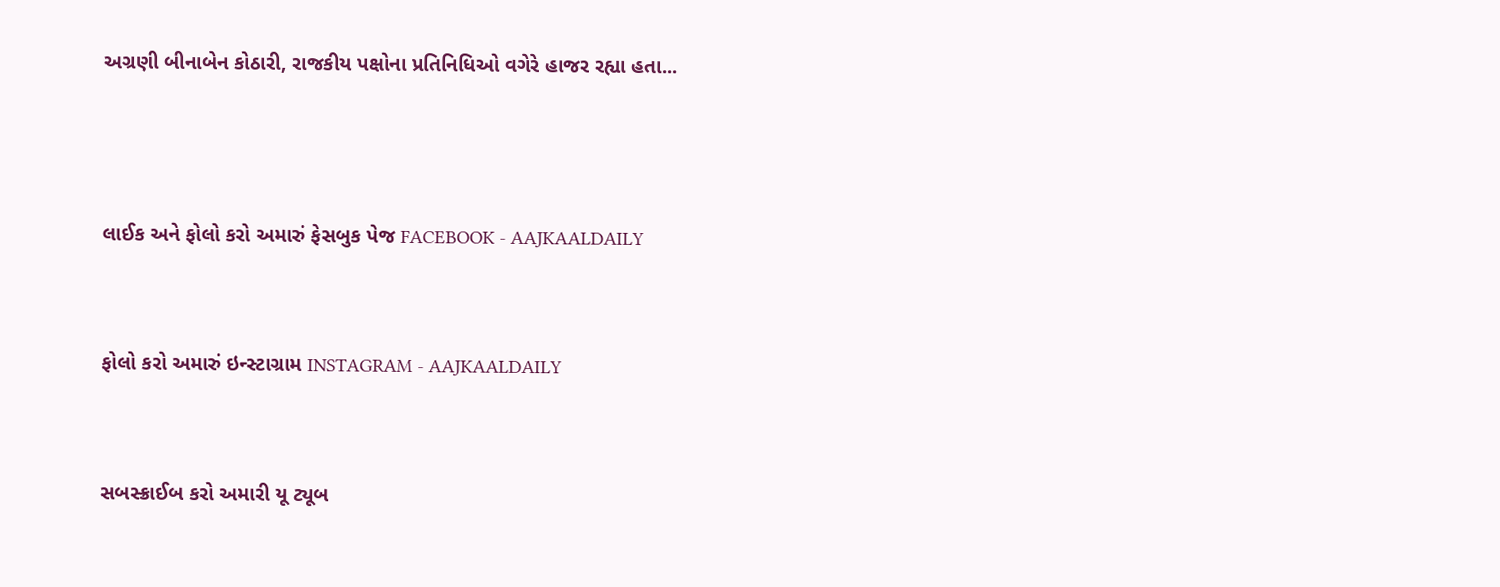અગ્રણી બીનાબેન કોઠારી, રાજકીય પક્ષોના પ્રતિનિધિઓ વગેરે હાજર રહ્યા હતા...



લાઈક અને ફોલો કરો અમારું ફેસબુક પેજ FACEBOOK - AAJKAALDAILY


ફોલો કરો અમારું ઇન્સ્ટાગ્રામ INSTAGRAM - AAJKAALDAILY


સબસ્ક્રાઈબ કરો અમારી યૂ ટ્યૂબ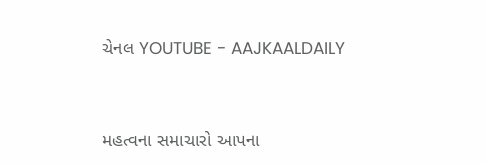ચેનલ YOUTUBE - AAJKAALDAILY


મહત્વના સમાચારો આપના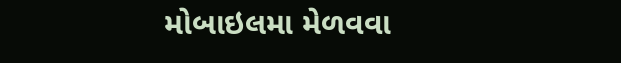મોબાઇલમા મેળવવા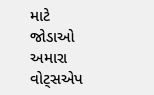માટે જોડાઓ અમારા વોટ્સએપ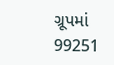ગ્રૂપમાં  99251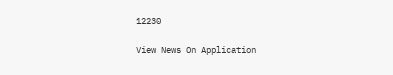12230

View News On Application